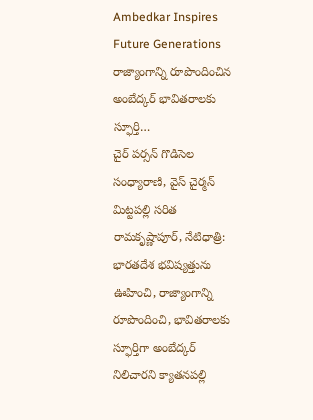Ambedkar Inspires Future Generations
రాజ్యాంగాన్ని రూపొందించిన అంబేద్కర్ భావితరాలకు స్ఫూర్తి…
చైర్ పర్సన్ గొడిసెల సంధ్యారాణి, వైస్ చైర్మన్ మిట్టపల్లి సరిత
రామకృష్ణాపూర్, నేటిధాత్రి:
భారతదేశ భవిష్యత్తును ఊహించి, రాజ్యాంగాన్ని రూపొందించి, భావితరాలకు స్ఫూర్తిగా అంబేద్కర్ నిలిచారని క్యాతనపల్లి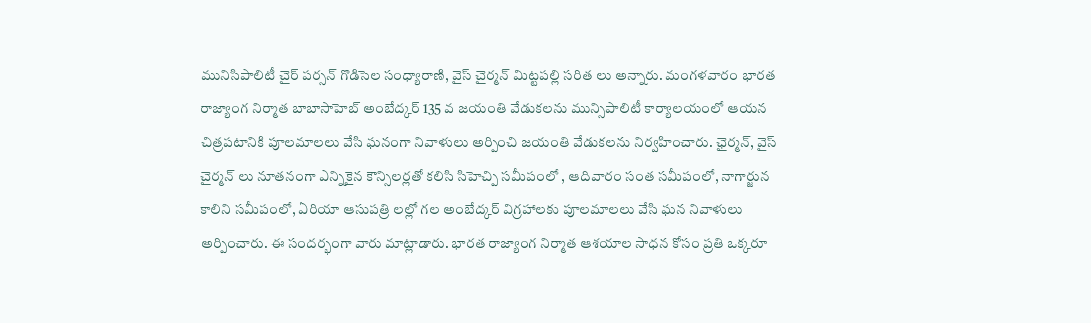మునిసిపాలిటీ చైర్ పర్సన్ గొడిసెల సంధ్యారాణి, వైస్ చైర్మన్ మిట్టపల్లి సరిత లు అన్నారు. మంగళవారం భారత రాజ్యాంగ నిర్మాత బాబాసాహెబ్ అంబేద్కర్ 135 వ జయంతి వేడుకలను మున్సిపాలిటీ కార్యాలయంలో ఆయన చిత్రపటానికి పూలమాలలు వేసి ఘనంగా నివాళులు అర్పించి జయంతి వేడుకలను నిర్వహించారు. ఛైర్మన్, వైస్ చైర్మన్ లు నూతనంగా ఎన్నికైన కౌన్సిలర్లతో కలిసి సిహెచ్పి సమీపంలో , ఆదివారం సంత సమీపంలో, నాగార్జున కాలిని సమీపంలో, ఏరియా ఆసుపత్రి లల్లో గల అంబేద్కర్ విగ్రహాలకు పూలమాలలు వేసి ఘన నివాళులు అర్పించారు. ఈ సందర్భంగా వారు మాట్లాడారు. భారత రాజ్యాంగ నిర్మాత ఆశయాల సాధన కోసం ప్రతి ఒక్కరూ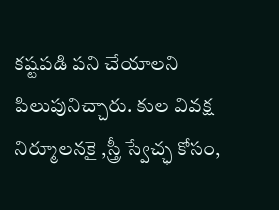కష్టపడి పని చేయాలని పిలుపునిచ్చారు. కుల వివక్ష నిర్మూలనకై ,స్త్రీ స్వేచ్ఛ కోసం,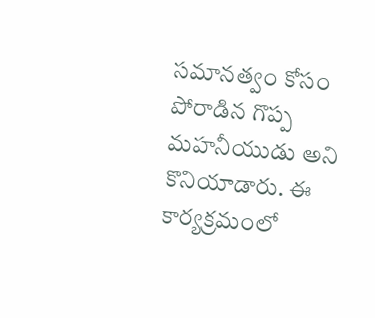సమానత్వం కోసం పోరాడిన గొప్ప మహనీయుడు అని కొనియాడారు. ఈ కార్యక్రమంలో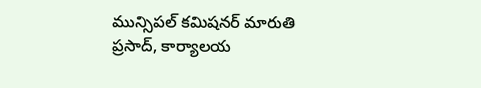మున్సిపల్ కమిషనర్ మారుతి ప్రసాద్, కార్యాలయ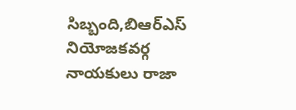సిబ్బంది,బిఆర్ఎస్ నియోజకవర్గ నాయకులు రాజా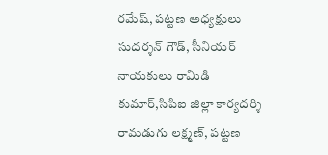రమేష్, పట్టణ అధ్యక్షులు సుదర్శన్ గౌడ్, సీనియర్ నాయకులు రామిడి కుమార్,సిపిఐ జిల్లా కార్యదర్శి రామడుగు లక్ష్మణ్, పట్టణ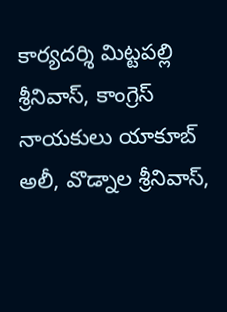కార్యదర్శి మిట్టపల్లి శ్రీనివాస్, కాంగ్రెస్ నాయకులు యాకూబ్ అలీ, వొడ్నాల శ్రీనివాస్,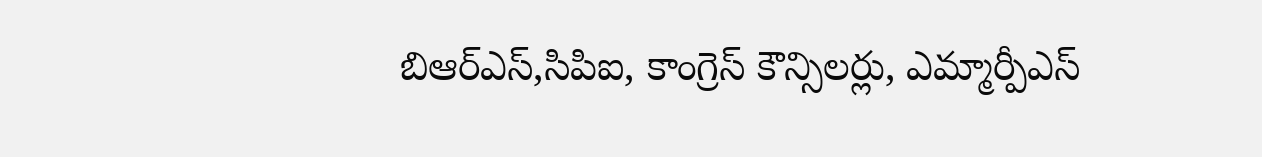బిఆర్ఎస్,సిపిఐ, కాంగ్రెస్ కౌన్సిలర్లు, ఎమ్మార్పీఎస్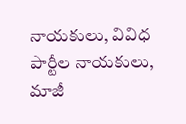నాయకులు, వివిధ పార్టీల నాయకులు, మాజీ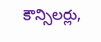కౌన్సిలర్లు,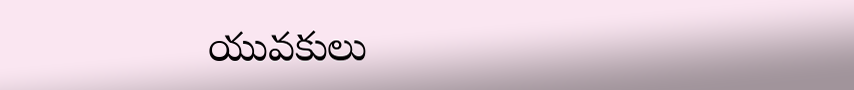యువకులు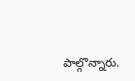పాల్గొన్నారు.